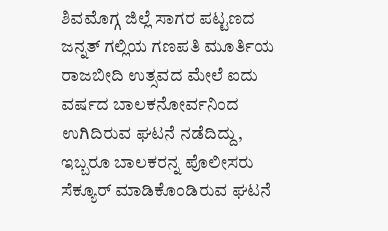ಶಿವಮೊಗ್ಗ ಜಿಲ್ಲೆ ಸಾಗರ ಪಟ್ಟಣದ ಜನ್ನತ್ ಗಲ್ಲಿಯ ಗಣಪತಿ ಮೂರ್ತಿಯ ರಾಜಬೀದಿ ಉತ್ಸವದ ಮೇಲೆ ಐದು ವರ್ಷದ ಬಾಲಕನೋರ್ವನಿಂದ ಉಗಿದಿರುವ ಘಟನೆ ನಡೆದಿದ್ದು, ಇಬ್ಬರೂ ಬಾಲಕರನ್ನ ಪೊಲೀಸರು ಸೆಕ್ಯೂರ್ ಮಾಡಿಕೊಂಡಿರುವ ಘಟನೆ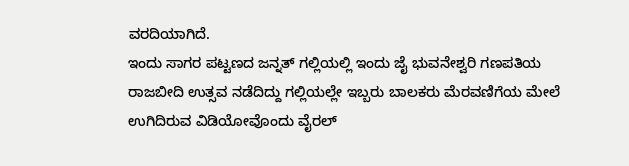ವರದಿಯಾಗಿದೆ.
ಇಂದು ಸಾಗರ ಪಟ್ಟಣದ ಜನ್ನತ್ ಗಲ್ಲಿಯಲ್ಲಿ ಇಂದು ಜೈ ಭುವನೇಶ್ವರಿ ಗಣಪತಿಯ ರಾಜಬೀದಿ ಉತ್ಸವ ನಡೆದಿದ್ದು ಗಲ್ಲಿಯಲ್ಲೇ ಇಬ್ಬರು ಬಾಲಕರು ಮೆರವಣಿಗೆಯ ಮೇಲೆ ಉಗಿದಿರುವ ವಿಡಿಯೋವೊಂದು ವೈರಲ್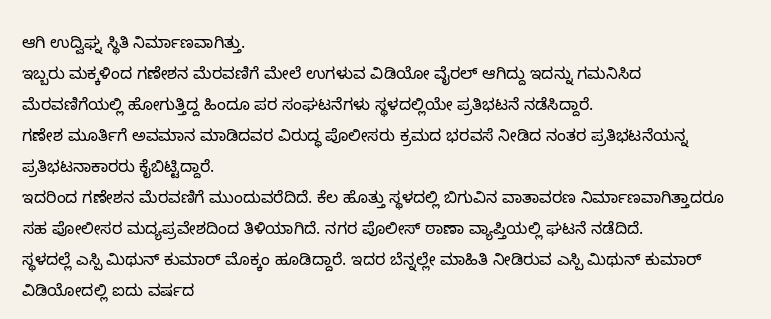ಆಗಿ ಉದ್ವಿಘ್ನ ಸ್ಥಿತಿ ನಿರ್ಮಾಣವಾಗಿತ್ತು.
ಇಬ್ಬರು ಮಕ್ಕಳಿಂದ ಗಣೇಶನ ಮೆರವಣಿಗೆ ಮೇಲೆ ಉಗಳುವ ವಿಡಿಯೋ ವೈರಲ್ ಆಗಿದ್ದು ಇದನ್ನು ಗಮನಿಸಿದ ಮೆರವಣಿಗೆಯಲ್ಲಿ ಹೋಗುತ್ತಿದ್ದ ಹಿಂದೂ ಪರ ಸಂಘಟನೆಗಳು ಸ್ಥಳದಲ್ಲಿಯೇ ಪ್ರತಿಭಟನೆ ನಡೆಸಿದ್ದಾರೆ.
ಗಣೇಶ ಮೂರ್ತಿಗೆ ಅವಮಾನ ಮಾಡಿದವರ ವಿರುದ್ಧ ಪೊಲೀಸರು ಕ್ರಮದ ಭರವಸೆ ನೀಡಿದ ನಂತರ ಪ್ರತಿಭಟನೆಯನ್ನ ಪ್ರತಿಭಟನಾಕಾರರು ಕೈಬಿಟ್ಟಿದ್ದಾರೆ.
ಇದರಿಂದ ಗಣೇಶನ ಮೆರವಣಿಗೆ ಮುಂದುವರೆದಿದೆ. ಕೆಲ ಹೊತ್ತು ಸ್ಥಳದಲ್ಲಿ ಬಿಗುವಿನ ವಾತಾವರಣ ನಿರ್ಮಾಣವಾಗಿತ್ತಾದರೂ ಸಹ ಪೋಲೀಸರ ಮದ್ಯಪ್ರವೇಶದಿಂದ ತಿಳಿಯಾಗಿದೆ. ನಗರ ಪೊಲೀಸ್ ಠಾಣಾ ವ್ಯಾಪ್ತಿಯಲ್ಲಿ ಘಟನೆ ನಡೆದಿದೆ.
ಸ್ಥಳದಲ್ಲೆ ಎಸ್ಪಿ ಮಿಥುನ್ ಕುಮಾರ್ ಮೊಕ್ಕಂ ಹೂಡಿದ್ದಾರೆ. ಇದರ ಬೆನ್ನಲ್ಲೇ ಮಾಹಿತಿ ನೀಡಿರುವ ಎಸ್ಪಿ ಮಿಥುನ್ ಕುಮಾರ್ ವಿಡಿಯೋದಲ್ಲಿ ಐದು ವರ್ಷದ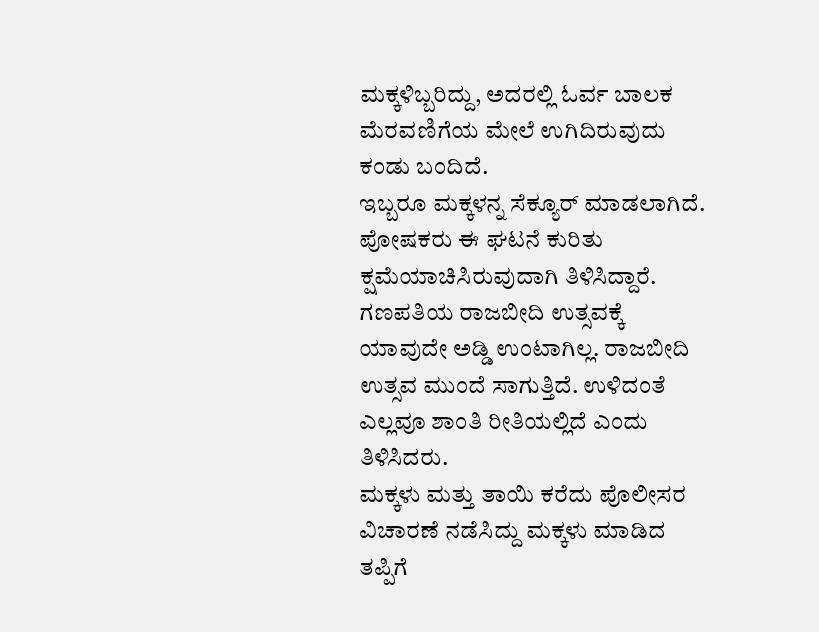ಮಕ್ಕಳಿಬ್ಬರಿದ್ದು, ಅದರಲ್ಲಿ ಓರ್ವ ಬಾಲಕ ಮೆರವಣಿಗೆಯ ಮೇಲೆ ಉಗಿದಿರುವುದು ಕಂಡು ಬಂದಿದೆ.
ಇಬ್ಬರೂ ಮಕ್ಕಳನ್ನ ಸೆಕ್ಯೂರ್ ಮಾಡಲಾಗಿದೆ. ಪೋಷಕರು ಈ ಘಟನೆ ಕುರಿತು ಕ್ಷಮೆಯಾಚಿಸಿರುವುದಾಗಿ ತಿಳಿಸಿದ್ದಾರೆ. ಗಣಪತಿಯ ರಾಜಬೀದಿ ಉತ್ಸವಕ್ಕೆ ಯಾವುದೇ ಅಡ್ಡಿ ಉಂಟಾಗಿಲ್ಲ. ರಾಜಬೀದಿ ಉತ್ಸವ ಮುಂದೆ ಸಾಗುತ್ತಿದೆ. ಉಳಿದಂತೆ ಎಲ್ಲವೂ ಶಾಂತಿ ರೀತಿಯಲ್ಲಿದೆ ಎಂದು ತಿಳಿಸಿದರು.
ಮಕ್ಕಳು ಮತ್ತು ತಾಯಿ ಕರೆದು ಪೊಲೀಸರ ವಿಚಾರಣೆ ನಡೆಸಿದ್ದು ಮಕ್ಕಳು ಮಾಡಿದ ತಪ್ಪಿಗೆ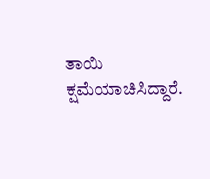ತಾಯಿ ಕ್ಷಮೆಯಾಚಿಸಿದ್ದಾರೆ.